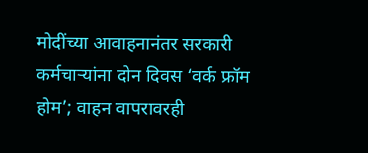मोदींच्या आवाहनानंतर सरकारी कर्मचाऱ्यांना दोन दिवस ‘वर्क फ्रॉम होम’; वाहन वापरावरही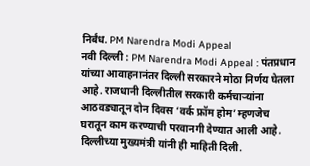निर्बंध. PM Narendra Modi Appeal
नवी दिल्ली : PM Narendra Modi Appeal : पंतप्रधान यांच्या आवाहनानंतर दिल्ली सरकारने मोठा निर्णय घेतला आहे. राजधानी दिल्लीतील सरकारी कर्मचाऱ्यांना आठवड्यातून दोन दिवस ‘वर्क फ्रॉम होम’ म्हणजेच घरातून काम करण्याची परवानगी देण्यात आली आहे. दिल्लीच्या मुख्यमंत्री यांनी ही माहिती दिली.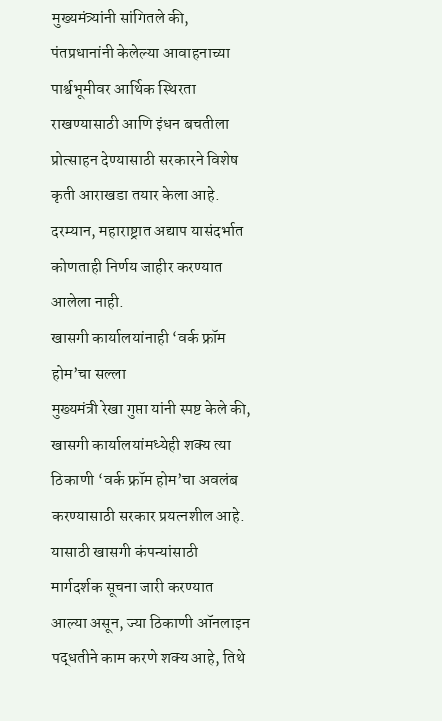मुख्यमंत्र्यांनी सांगितले की, पंतप्रधानांनी केलेल्या आवाहनाच्या पार्श्वभूमीवर आर्थिक स्थिरता राखण्यासाठी आणि इंधन बचतीला प्रोत्साहन देण्यासाठी सरकारने विशेष कृती आराखडा तयार केला आहे. दरम्यान, महाराष्ट्रात अद्याप यासंदर्भात कोणताही निर्णय जाहीर करण्यात आलेला नाही.
खासगी कार्यालयांनाही ‘वर्क फ्रॉम होम’चा सल्ला
मुख्यमंत्री रेखा गुप्ता यांनी स्पष्ट केले की, खासगी कार्यालयांमध्येही शक्य त्या ठिकाणी ‘वर्क फ्रॉम होम’चा अवलंब करण्यासाठी सरकार प्रयत्नशील आहे. यासाठी खासगी कंपन्यांसाठी मार्गदर्शक सूचना जारी करण्यात आल्या असून, ज्या ठिकाणी ऑनलाइन पद्धतीने काम करणे शक्य आहे, तिथे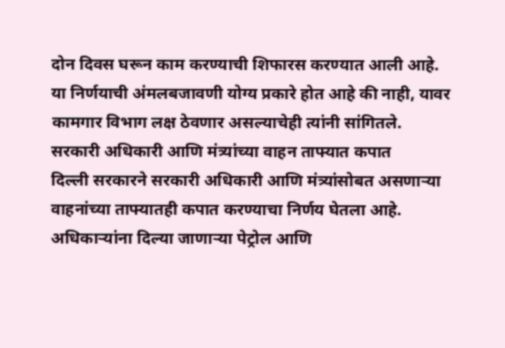दोन दिवस घरून काम करण्याची शिफारस करण्यात आली आहे.
या निर्णयाची अंमलबजावणी योग्य प्रकारे होत आहे की नाही, यावर कामगार विभाग लक्ष ठेवणार असल्याचेही त्यांनी सांगितले.
सरकारी अधिकारी आणि मंत्र्यांच्या वाहन ताफ्यात कपात
दिल्ली सरकारने सरकारी अधिकारी आणि मंत्र्यांसोबत असणाऱ्या वाहनांच्या ताफ्यातही कपात करण्याचा निर्णय घेतला आहे. अधिकाऱ्यांना दिल्या जाणाऱ्या पेट्रोल आणि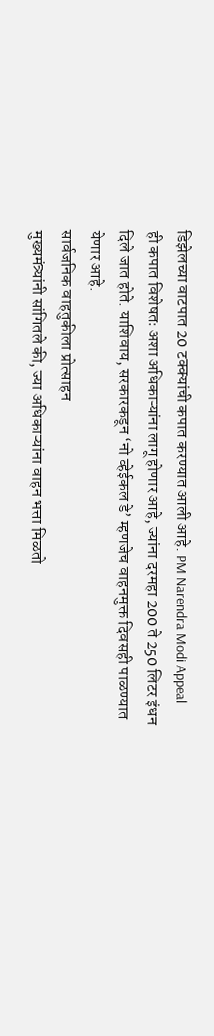डिझेलच्या वाटपात 20 टक्क्यांची कपात करण्यात आली आहे. PM Narendra Modi Appeal
ही कपात विशेषतः अशा अधिकाऱ्यांना लागू होणार आहे, ज्यांना दरमहा 200 ते 250 लिटर इंधन दिले जात होते. याशिवाय, सरकारकडून ‘नो व्हेईकल डे’ म्हणजेच वाहनमुक्त दिवसही पाळण्यात येणार आहे.
सार्वजनिक वाहतुकीला प्रोत्साहन
मुख्यमंत्र्यांनी सांगितले की, ज्या अधिकाऱ्यांना वाहन भत्ता मिळतो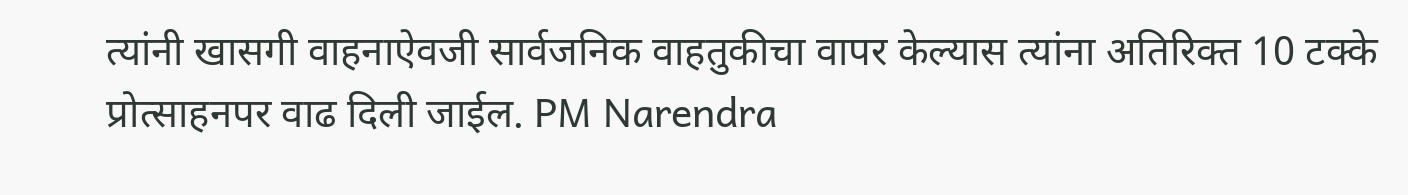त्यांनी खासगी वाहनाऐवजी सार्वजनिक वाहतुकीचा वापर केल्यास त्यांना अतिरिक्त 10 टक्के प्रोत्साहनपर वाढ दिली जाईल. PM Narendra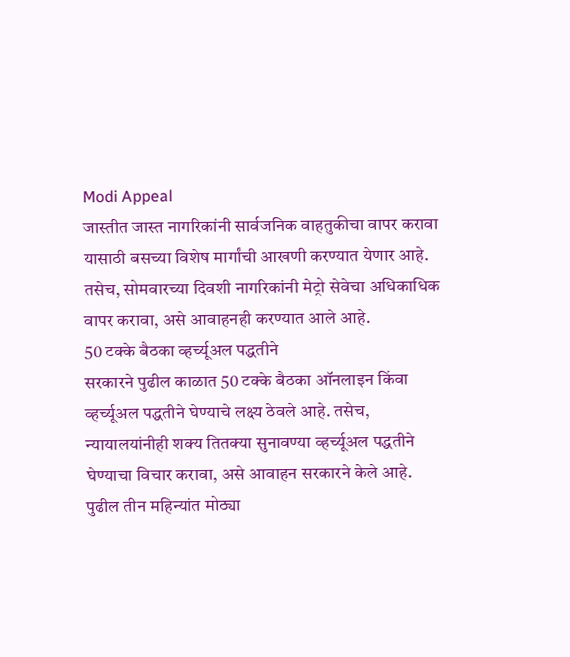Modi Appeal
जास्तीत जास्त नागरिकांनी सार्वजनिक वाहतुकीचा वापर करावा यासाठी बसच्या विशेष मार्गांची आखणी करण्यात येणार आहे. तसेच, सोमवारच्या दिवशी नागरिकांनी मेट्रो सेवेचा अधिकाधिक वापर करावा, असे आवाहनही करण्यात आले आहे.
50 टक्के बैठका व्हर्च्यूअल पद्धतीने
सरकारने पुढील काळात 50 टक्के बैठका ऑनलाइन किंवा व्हर्च्यूअल पद्धतीने घेण्याचे लक्ष्य ठेवले आहे. तसेच, न्यायालयांनीही शक्य तितक्या सुनावण्या व्हर्च्यूअल पद्धतीने घेण्याचा विचार करावा, असे आवाहन सरकारने केले आहे.
पुढील तीन महिन्यांत मोठ्या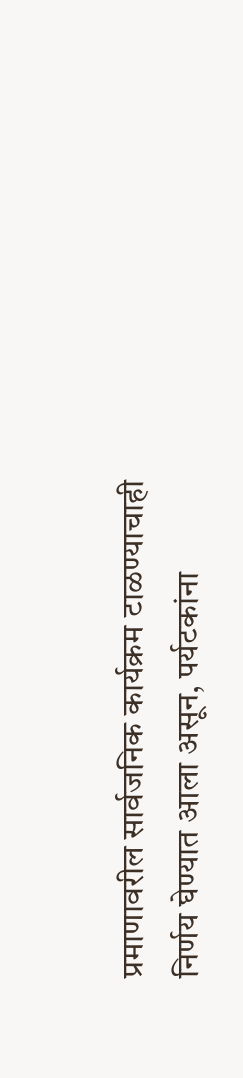प्रमाणावरील सार्वजनिक कार्यक्रम टाळण्याचाही निर्णय घेण्यात आला असून, पर्यटकांना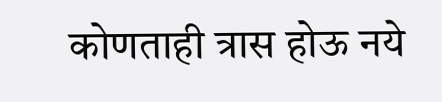कोणताही त्रास होऊ नये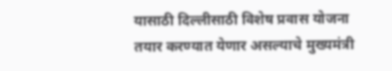यासाठी दिल्लीसाठी विशेष प्रवास योजना तयार करण्यात येणार असल्याचे मुख्यमंत्री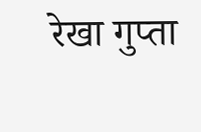रेखा गुप्ता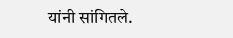यांनी सांगितले.